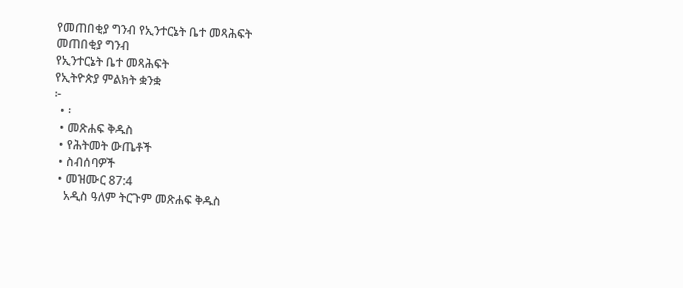የመጠበቂያ ግንብ የኢንተርኔት ቤተ መጻሕፍት
መጠበቂያ ግንብ
የኢንተርኔት ቤተ መጻሕፍት
የኢትዮጵያ ምልክት ቋንቋ
፦
  • ፡
  • መጽሐፍ ቅዱስ
  • የሕትመት ውጤቶች
  • ስብሰባዎች
  • መዝሙር 87:4
    አዲስ ዓለም ትርጉም መጽሐፍ ቅዱስ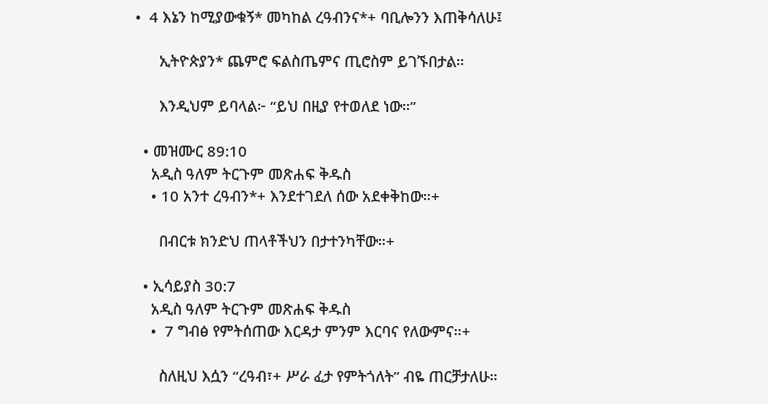•  4 እኔን ከሚያውቁኝ* መካከል ረዓብንና*+ ባቢሎንን እጠቅሳለሁ፤

      ኢትዮጵያን* ጨምሮ ፍልስጤምና ጢሮስም ይገኙበታል።

      እንዲህም ይባላል፦ “ይህ በዚያ የተወለደ ነው።”

  • መዝሙር 89:10
    አዲስ ዓለም ትርጉም መጽሐፍ ቅዱስ
    • 10 አንተ ረዓብን*+ እንደተገደለ ሰው አደቀቅከው።+

      በብርቱ ክንድህ ጠላቶችህን በታተንካቸው።+

  • ኢሳይያስ 30:7
    አዲስ ዓለም ትርጉም መጽሐፍ ቅዱስ
    •  7 ግብፅ የምትሰጠው እርዳታ ምንም እርባና የለውምና።+

      ስለዚህ እሷን “ረዓብ፣+ ሥራ ፈታ የምትጎለት” ብዬ ጠርቻታለሁ።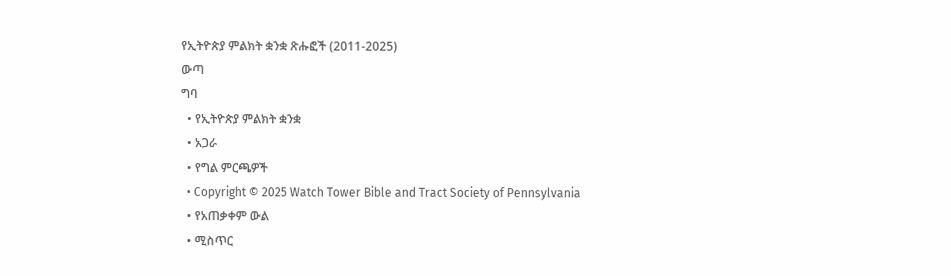የኢትዮጵያ ምልክት ቋንቋ ጽሑፎች (2011-2025)
ውጣ
ግባ
  • የኢትዮጵያ ምልክት ቋንቋ
  • አጋራ
  • የግል ምርጫዎች
  • Copyright © 2025 Watch Tower Bible and Tract Society of Pennsylvania
  • የአጠቃቀም ውል
  • ሚስጥር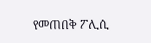የመጠበቅ ፖሊሲ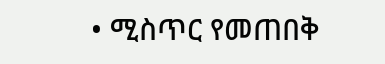• ሚስጥር የመጠበቅ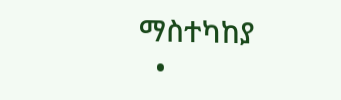ማስተካከያ
  •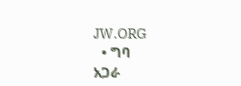JW.ORG
  • ግባ
አጋራ